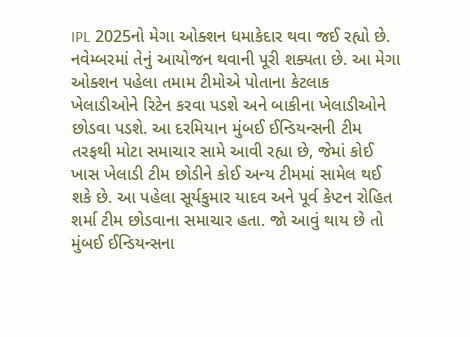IPL 2025નો મેગા ઓક્શન ધમાકેદાર થવા જઈ રહ્યો છે. નવેમ્બરમાં તેનું આયોજન થવાની પૂરી શક્યતા છે. આ મેગા ઓક્શન પહેલા તમામ ટીમોએ પોતાના કેટલાક ખેલાડીઓને રિટેન કરવા પડશે અને બાકીના ખેલાડીઓને છોડવા પડશે. આ દરમિયાન મુંબઈ ઈન્ડિયન્સની ટીમ તરફથી મોટા સમાચાર સામે આવી રહ્યા છે, જેમાં કોઈ ખાસ ખેલાડી ટીમ છોડીને કોઈ અન્ય ટીમમાં સામેલ થઈ શકે છે. આ પહેલા સૂર્યકુમાર યાદવ અને પૂર્વ કેપ્ટન રોહિત શર્મા ટીમ છોડવાના સમાચાર હતા. જો આવું થાય છે તો મુંબઈ ઈન્ડિયન્સના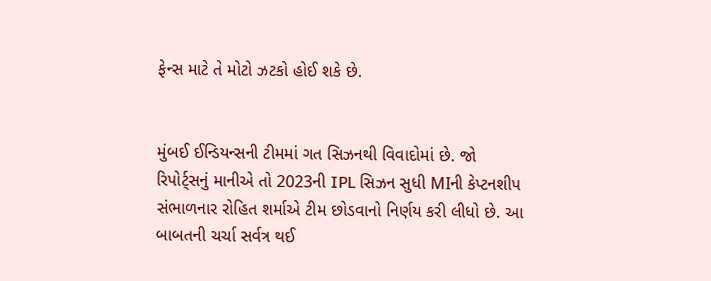ફેન્સ માટે તે મોટો ઝટકો હોઈ શકે છે.


મુંબઈ ઈન્ડિયન્સની ટીમમાં ગત સિઝનથી વિવાદોમાં છે. જો રિપોર્ટ્સનું માનીએ તો 2023ની IPL સિઝન સુધી MIની કેપ્ટનશીપ સંભાળનાર રોહિત શર્માએ ટીમ છોડવાનો નિર્ણય કરી લીધો છે. આ બાબતની ચર્ચા સર્વત્ર થઈ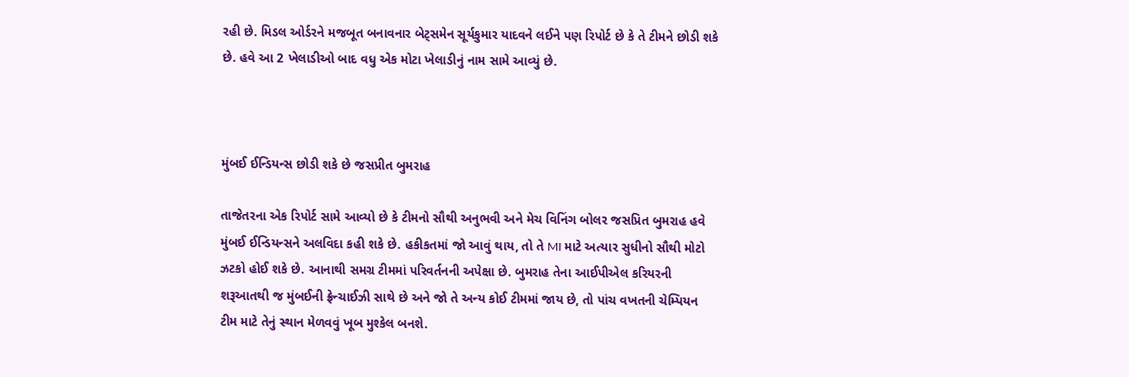રહી છે. મિડલ ઓર્ડરને મજબૂત બનાવનાર બેટ્સમેન સૂર્યકુમાર યાદવને લઈને પણ રિપોર્ટ છે કે તે ટીમને છોડી શકે છે. હવે આ 2 ખેલાડીઓ બાદ વધુ એક મોટા ખેલાડીનું નામ સામે આવ્યું છે.



મુંબઈ ઈન્ડિયન્સ છોડી શકે છે જસપ્રીત બુમરાહ

તાજેતરના એક રિપોર્ટ સામે આવ્યો છે કે ટીમનો સૌથી અનુભવી અને મેચ વિનિંગ બોલર જસપ્રિત બુમરાહ હવે મુંબઈ ઈન્ડિયન્સને અલવિદા કહી શકે છે. હકીકતમાં જો આવું થાય, તો તે MI માટે અત્યાર સુધીનો સૌથી મોટો ઝટકો હોઈ શકે છે. આનાથી સમગ્ર ટીમમાં પરિવર્તનની અપેક્ષા છે. બુમરાહ તેના આઈપીએલ કરિયરની શરૂઆતથી જ મુંબઈની ફ્રેન્ચાઈઝી સાથે છે અને જો તે અન્ય કોઈ ટીમમાં જાય છે, તો પાંચ વખતની ચેમ્પિયન ટીમ માટે તેનું સ્થાન મેળવવું ખૂબ મુશ્કેલ બનશે.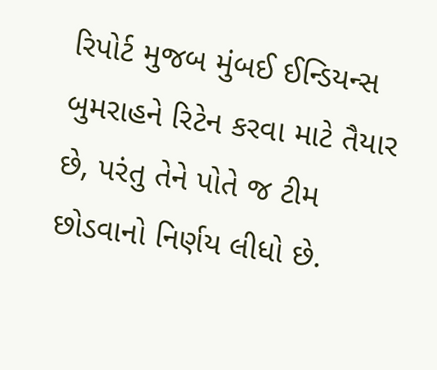રિપોર્ટ મુજબ મુંબઈ ઈન્ડિયન્સ બુમરાહને રિટેન કરવા માટે તૈયાર છે, પરંતુ તેને પોતે જ ટીમ છોડવાનો નિર્ણય લીધો છે.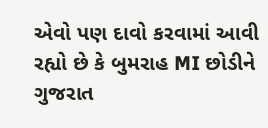એવો પણ દાવો કરવામાં આવી રહ્યો છે કે બુમરાહ MI છોડીને ગુજરાત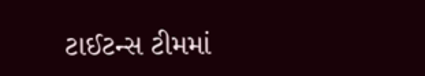ટાઈટન્સ ટીમમાં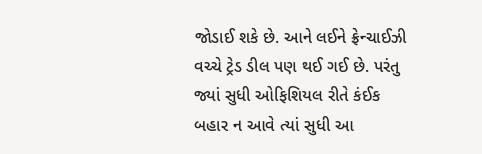જોડાઈ શકે છે. આને લઈને ફ્રેન્ચાઈઝી વચ્ચે ટ્રેડ ડીલ પણ થઈ ગઈ છે. પરંતુ જ્યાં સુધી ઓફિશિયલ રીતે કંઈક બહાર ન આવે ત્યાં સુધી આ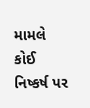મામલે કોઈ નિષ્કર્ષ પર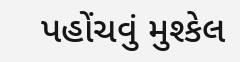પહોંચવું મુશ્કેલ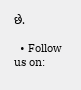છે.

  • Follow us on: